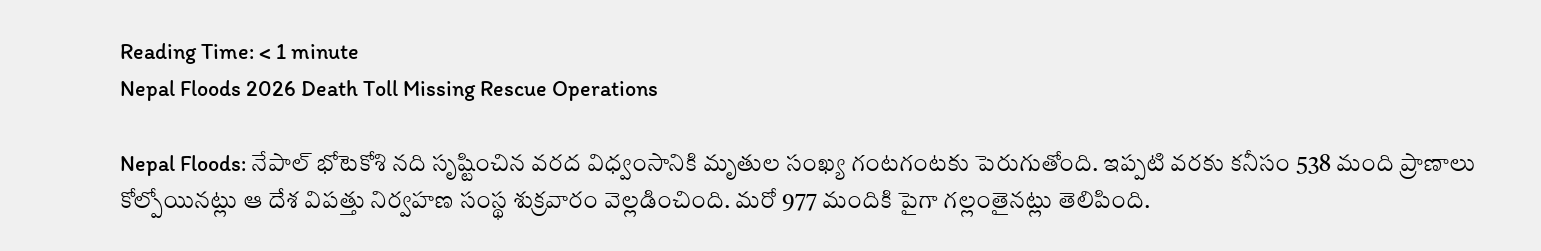Reading Time: < 1 minute
Nepal Floods 2026 Death Toll Missing Rescue Operations

Nepal Floods: నేపాల్ భోటెకోశి నది సృష్టించిన వరద విధ్వంసానికి మృతుల సంఖ్య గంటగంటకు పెరుగుతోంది. ఇప్పటి వరకు కనీసం 538 మంది ప్రాణాలు కోల్పోయినట్లు ఆ దేశ విపత్తు నిర్వహణ సంస్థ శుక్రవారం వెల్లడించింది. మరో 977 మందికి పైగా గల్లంతైనట్లు తెలిపింది.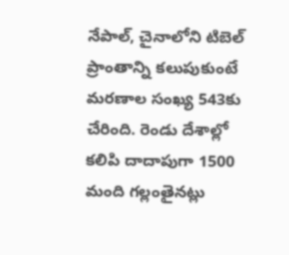నేపాల్, చైనాలోని టిబెల్ ప్రాంతాన్ని కలుపుకుంటే మరణాల సంఖ్య 543కు చేరింది. రెండు దేశాల్లో కలిపి దాదాపుగా 1500 మంది గల్లంతైనట్లు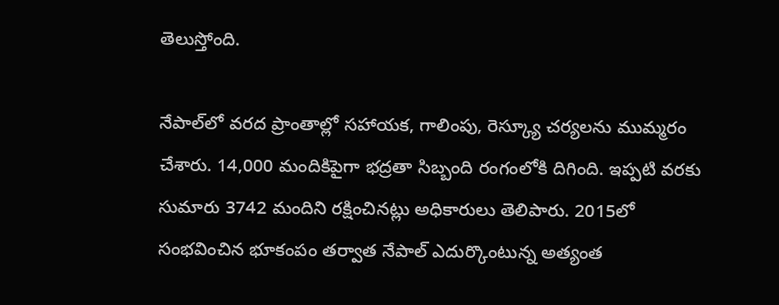తెలుస్తోంది.

నేపాల్‌లో వరద ప్రాంతాల్లో సహాయక, గాలింపు, రెస్క్యూ చర్యలను ముమ్మరం చేశారు. 14,000 మందికిపైగా భద్రతా సిబ్బంది రంగంలోకి దిగింది. ఇప్పటి వరకు సుమారు 3742 మందిని రక్షించినట్లు అధికారులు తెలిపారు. 2015లో సంభవించిన భూకంపం తర్వాత నేపాల్ ఎదుర్కొంటున్న అత్యంత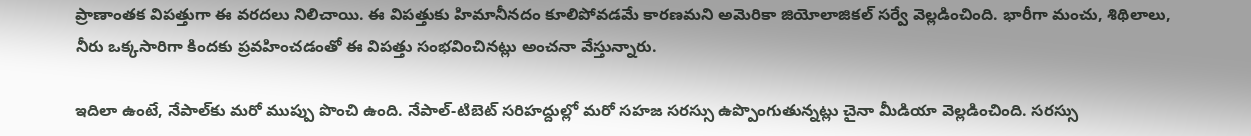ప్రాణాంతక విపత్తుగా ఈ వరదలు నిలిచాయి. ఈ విపత్తుకు హిమానీనదం కూలిపోవడమే కారణమని అమెరికా జియోలాజికల్ సర్వే వెల్లడించింది. భారీగా మంచు, శిథిలాలు, నీరు ఒక్కసారిగా కిందకు ప్రవహించడంతో ఈ విపత్తు సంభవించినట్లు అంచనా వేస్తున్నారు.

ఇదిలా ఉంటే, నేపాల్‌కు మరో ముప్పు పొంచి ఉంది. నేపాల్-టిబెట్ సరిహద్దుల్లో మరో సహజ సరస్సు ఉప్పొంగుతున్నట్లు చైనా మీడియా వెల్లడించింది. సరస్సు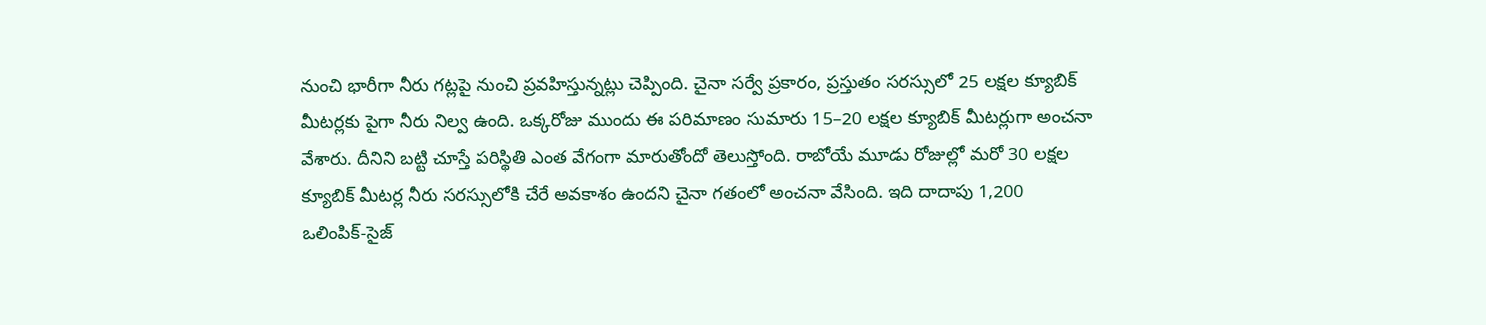నుంచి భారీగా నీరు గట్లపై నుంచి ప్రవహిస్తున్నట్లు చెప్పింది. చైనా సర్వే ప్రకారం, ప్రస్తుతం సరస్సులో 25 లక్షల క్యూబిక్ మీటర్లకు పైగా నీరు నిల్వ ఉంది. ఒక్కరోజు ముందు ఈ పరిమాణం సుమారు 15–20 లక్షల క్యూబిక్ మీటర్లుగా అంచనా వేశారు. దీనిని బట్టి చూస్తే పరిస్థితి ఎంత వేగంగా మారుతోందో తెలుస్తోంది. రాబోయే మూడు రోజుల్లో మరో 30 లక్షల క్యూబిక్ మీటర్ల నీరు సరస్సులోకి చేరే అవకాశం ఉందని చైనా గతంలో అంచనా వేసింది. ఇది దాదాపు 1,200 ఒలింపిక్‌-సైజ్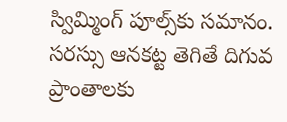స్విమ్మింగ్ పూల్స్‌కు సమానం. సరస్సు ఆనకట్ట తెగితే దిగువ ప్రాంతాలకు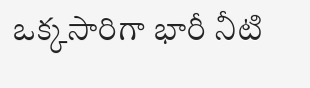ఒక్కసారిగా భారీ నీటి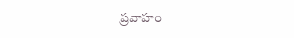ప్రవాహం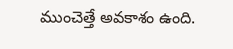ముంచెత్తే అవకాశం ఉంది.